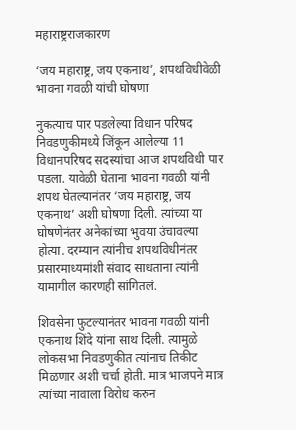महाराष्ट्रराजकारण

‘जय महाराष्ट्र, जय एकनाथ’, शपथविधीवेळी भावना गवळी यांची घोषणा

नुकत्याच पार पडलेल्या विधान परिषद निवडणुकीमध्ये जिंकून आलेल्या 11 विधानपरिषद सदस्यांचा आज शपथविधी पार पडला. यावेळी घेताना भावना गवळी यांनी शपथ घेतल्यानंतर ‘जय महाराष्ट्र, जय एकनाथ’ अशी घोषणा दिली. त्यांच्या या घोषणेनंतर अनेकांच्या भुवया उंचावल्या होत्या. दरम्यान त्यांनीच शपथविधीनंतर प्रसारमाध्यमांशी संवाद साधताना त्यांनी यामागील कारणही सांगितलं.

शिवसेना फुटल्यानंतर भावना गवळी यांनी एकनाथ शिंदे यांना साथ दिली. त्यामुळे लोकसभा निवडणुकीत त्यांनाच तिकीट मिळणार अशी चर्चा होती. मात्र भाजपने मात्र त्यांच्या नावाला विरोध करुन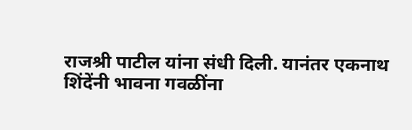राजश्री पाटील यांना संधी दिली. यानंतर एकनाथ शिंदेंनी भावना गवळींना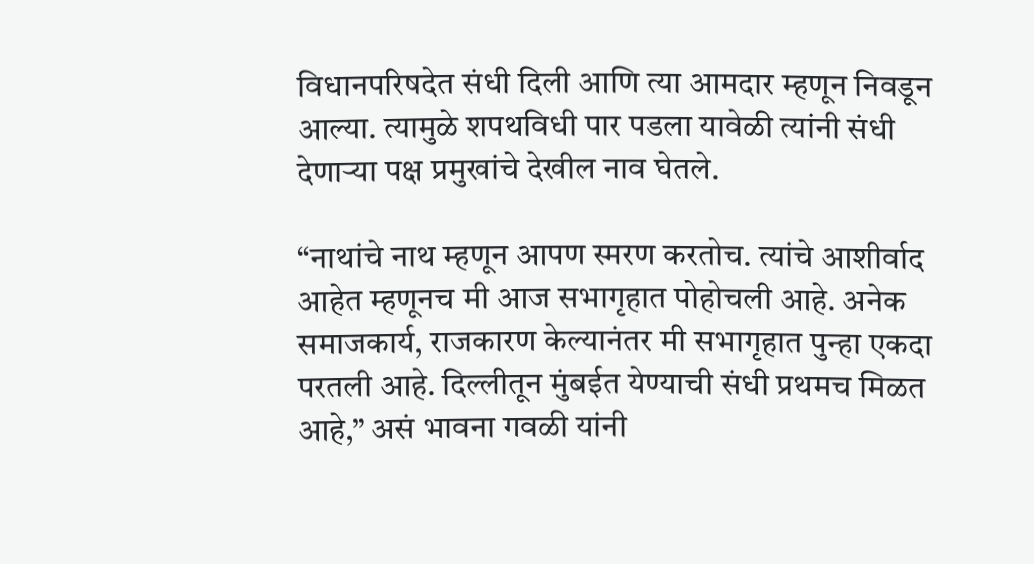विधानपरिषदेत संधी दिली आणि त्या आमदार म्हणून निवडून आल्या. त्यामुळे शपथविधी पार पडला यावेळी त्यांनी संधी देणाऱ्या पक्ष प्रमुखांचे देखील नाव घेतले.

“नाथांचे नाथ म्हणून आपण स्मरण करतोच. त्यांचे आशीर्वाद आहेत म्हणूनच मी आज सभागृहात पोहोचली आहे. अनेक समाजकार्य, राजकारण केल्यानंतर मी सभागृहात पुन्हा एकदा परतली आहे. दिल्लीतून मुंबईत येण्याची संधी प्रथमच मिळत आहे,” असं भावना गवळी यांनी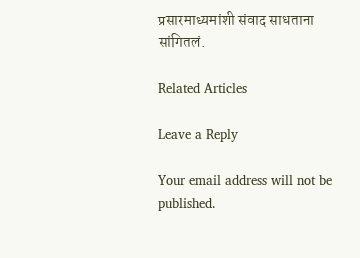प्रसारमाध्यमांशी संवाद साधताना सांगितलं.

Related Articles

Leave a Reply

Your email address will not be published.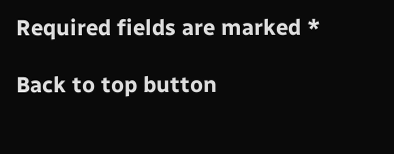Required fields are marked *

Back to top button